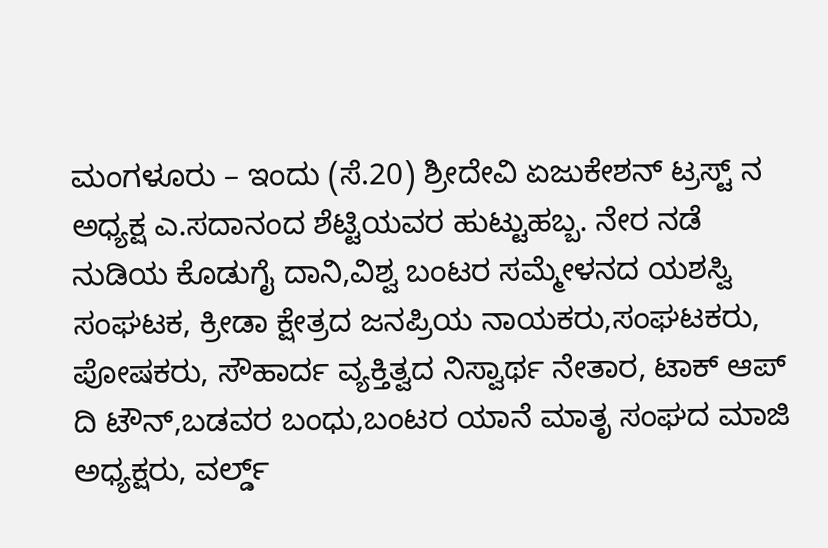ಮಂಗಳೂರು – ಇಂದು (ಸೆ.20) ಶ್ರೀದೇವಿ ಏಜುಕೇಶನ್ ಟ್ರಸ್ಟ್ ನ ಅಧ್ಯಕ್ಷ ಎ.ಸದಾನಂದ ಶೆಟ್ಟಿಯವರ ಹುಟ್ಟುಹಬ್ಬ. ನೇರ ನಡೆ ನುಡಿಯ ಕೊಡುಗೈ ದಾನಿ,ವಿಶ್ವ ಬಂಟರ ಸಮ್ಮೇಳನದ ಯಶಸ್ವಿ ಸಂಘಟಕ, ಕ್ರೀಡಾ ಕ್ಷೇತ್ರದ ಜನಪ್ರಿಯ ನಾಯಕರು,ಸಂಘಟಕರು, ಪೋಷಕರು, ಸೌಹಾರ್ದ ವ್ಯಕ್ತಿತ್ವದ ನಿಸ್ವಾರ್ಥ ನೇತಾರ, ಟಾಕ್ ಆಪ್ ದಿ ಟೌನ್,ಬಡವರ ಬಂಧು,ಬಂಟರ ಯಾನೆ ಮಾತೃ ಸಂಘದ ಮಾಜಿ ಅಧ್ಯಕ್ಷರು, ವರ್ಲ್ಡ್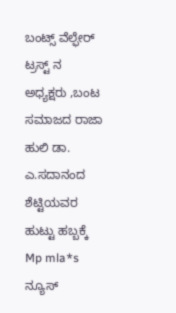ಬಂಟ್ಸ್ ವೆಲ್ಫೇರ್ ಟ್ರಸ್ಟ್ ನ ಅಧ್ಯಕ್ಷರು ,ಬಂಟ ಸಮಾಜದ ರಾಜಾ ಹುಲಿ ಡಾ. ಎ.ಸದಾನಂದ ಶೆಟ್ಟಿಯವರ ಹುಟ್ಟು ಹಬ್ಬಕ್ಕೆ Mp mla*s ನ್ಯೂಸ್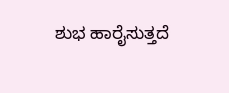ಶುಭ ಹಾರೈಸುತ್ತದೆ